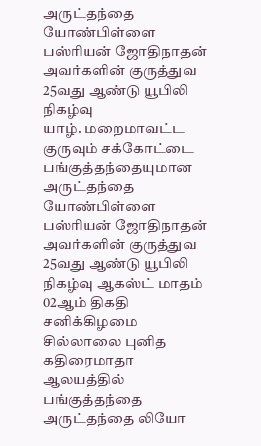அருட்தந்தை யோண்பிள்ளை பஸ்ரியன் ஜோதிநாதன் அவர்களின் குருத்துவ 25வது ஆண்டு யூபிலி நிகழ்வு
யாழ். மறைமாவட்ட குருவும் சக்கோட்டை பங்குத்தந்தையுமான அருட்தந்தை யோண்பிள்ளை பஸ்ரியன் ஜோதிநாதன் அவர்களின் குருத்துவ 25வது ஆண்டு யூபிலி நிகழ்வு ஆகஸ்ட் மாதம் 02ஆம் திகதி சனிக்கிழமை சில்லாலை புனித கதிரைமாதா ஆலயத்தில் பங்குத்தந்தை அருட்தந்தை லியோ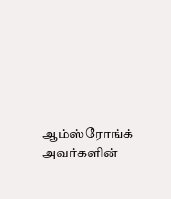ஆம்ஸ்ரோங்க் அவர்களின்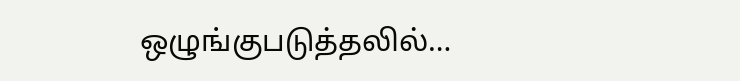ஒழுங்குபடுத்தலில்…